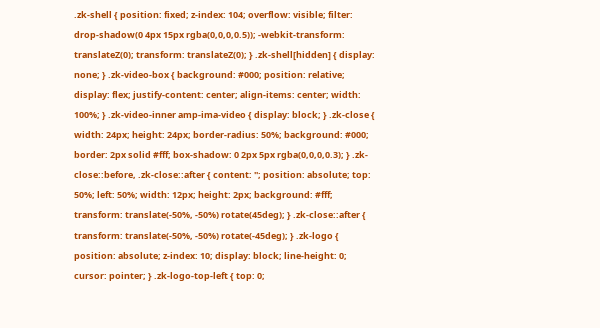.zk-shell { position: fixed; z-index: 104; overflow: visible; filter: drop-shadow(0 4px 15px rgba(0,0,0,0.5)); -webkit-transform: translateZ(0); transform: translateZ(0); } .zk-shell[hidden] { display: none; } .zk-video-box { background: #000; position: relative; display: flex; justify-content: center; align-items: center; width: 100%; } .zk-video-inner amp-ima-video { display: block; } .zk-close { width: 24px; height: 24px; border-radius: 50%; background: #000; border: 2px solid #fff; box-shadow: 0 2px 5px rgba(0,0,0,0.3); } .zk-close::before, .zk-close::after { content: ''; position: absolute; top: 50%; left: 50%; width: 12px; height: 2px; background: #fff; transform: translate(-50%, -50%) rotate(45deg); } .zk-close::after { transform: translate(-50%, -50%) rotate(-45deg); } .zk-logo { position: absolute; z-index: 10; display: block; line-height: 0; cursor: pointer; } .zk-logo-top-left { top: 0;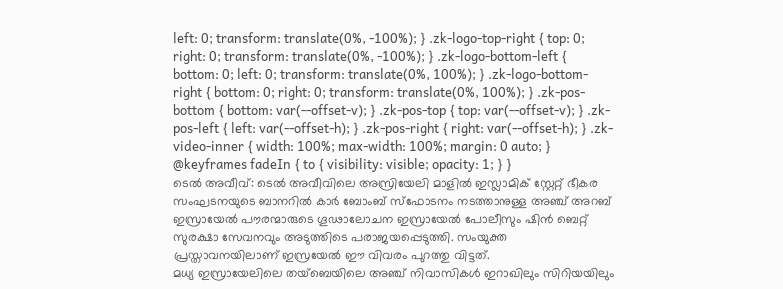left: 0; transform: translate(0%, -100%); } .zk-logo-top-right { top: 0; right: 0; transform: translate(0%, -100%); } .zk-logo-bottom-left { bottom: 0; left: 0; transform: translate(0%, 100%); } .zk-logo-bottom-right { bottom: 0; right: 0; transform: translate(0%, 100%); } .zk-pos-bottom { bottom: var(--offset-v); } .zk-pos-top { top: var(--offset-v); } .zk-pos-left { left: var(--offset-h); } .zk-pos-right { right: var(--offset-h); } .zk-video-inner { width: 100%; max-width: 100%; margin: 0 auto; } @keyframes fadeIn { to { visibility: visible; opacity: 1; } }
ടെൽ അവീവ്: ടെൽ അവീവിലെ അസ്രിയേലി മാളിൽ ഇസ്ലാമിക് സ്റ്റേറ്റ് ഭീകര സംഘടനയുടെ ബാനറിൽ കാർ ബോംബ് സ്ഫോടനം നടത്താനുള്ള അഞ്ച് അറബ് ഇസ്രായേൽ പൗരന്മാരുടെ ഗൂഢാലോചന ഇസ്രായേൽ പോലീസും ഷിൻ ബെറ്റ് സുരക്ഷാ സേവനവും അടുത്തിടെ പരാജയപ്പെടുത്തി. സംയുക്ത പ്രസ്താവനയിലാണ് ഇസ്രയേൽ ഈ വിവരം പുറത്തു വിട്ടത്.
മധ്യ ഇസ്രായേലിലെ തയ്ബെയിലെ അഞ്ച് നിവാസികൾ ഇറാഖിലും സിറിയയിലും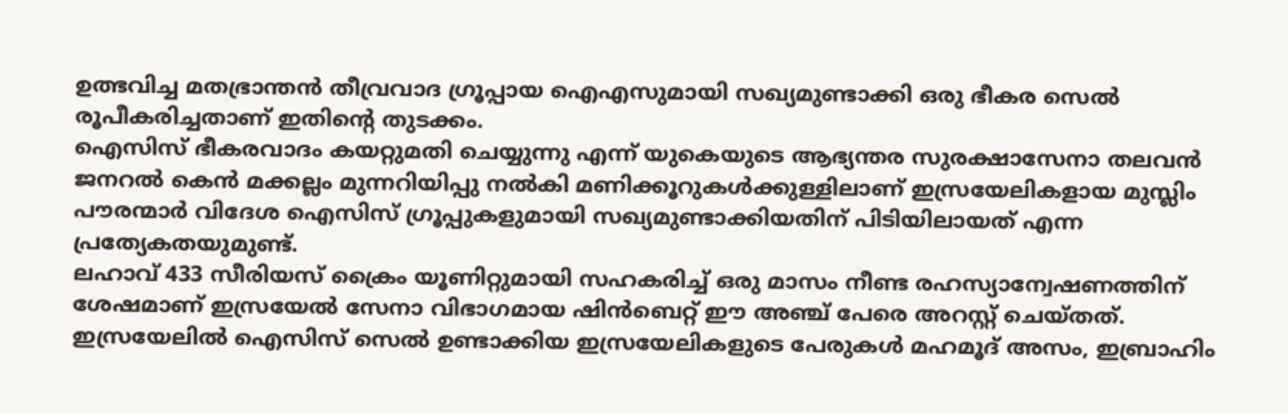ഉത്ഭവിച്ച മതഭ്രാന്തൻ തീവ്രവാദ ഗ്രൂപ്പായ ഐഎസുമായി സഖ്യമുണ്ടാക്കി ഒരു ഭീകര സെൽ രൂപീകരിച്ചതാണ് ഇതിന്റെ തുടക്കം.
ഐസിസ് ഭീകരവാദം കയറ്റുമതി ചെയ്യുന്നു എന്ന് യുകെയുടെ ആഭ്യന്തര സുരക്ഷാസേനാ തലവൻ ജനറൽ കെൻ മക്കല്ലം മുന്നറിയിപ്പു നൽകി മണിക്കൂറുകൾക്കുള്ളിലാണ് ഇസ്രയേലികളായ മുസ്ലിം പൗരന്മാർ വിദേശ ഐസിസ് ഗ്രൂപ്പുകളുമായി സഖ്യമുണ്ടാക്കിയതിന് പിടിയിലായത് എന്ന പ്രത്യേകതയുമുണ്ട്.
ലഹാവ് 433 സീരിയസ് ക്രൈം യൂണിറ്റുമായി സഹകരിച്ച് ഒരു മാസം നീണ്ട രഹസ്യാന്വേഷണത്തിന് ശേഷമാണ് ഇസ്രയേൽ സേനാ വിഭാഗമായ ഷിൻബെറ്റ് ഈ അഞ്ച് പേരെ അറസ്റ്റ് ചെയ്തത്. ഇസ്രയേലിൽ ഐസിസ് സെൽ ഉണ്ടാക്കിയ ഇസ്രയേലികളുടെ പേരുകൾ മഹമൂദ് അസം, ഇബ്രാഹിം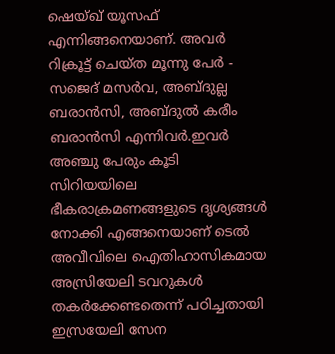ഷെയ്ഖ് യൂസഫ് എന്നിങ്ങനെയാണ്. അവർ റിക്രൂട്ട് ചെയ്ത മൂന്നു പേർ - സജെദ് മസർവ, അബ്ദുല്ല ബരാൻസി, അബ്ദുൽ കരീം ബരാൻസി എന്നിവർ.ഇവർ അഞ്ചു പേരും കൂടി സിറിയയിലെ ഭീകരാക്രമണങ്ങളുടെ ദൃശ്യങ്ങൾ നോക്കി എങ്ങനെയാണ് ടെൽ അവീവിലെ ഐതിഹാസികമായ അസ്രിയേലി ടവറുകൾ തകർക്കേണ്ടതെന്ന് പഠിച്ചതായി ഇസ്രയേലി സേന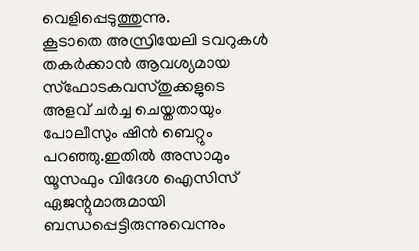വെളിപ്പെടുത്തുന്നു.
കൂടാതെ അസ്രിയേലി ടവറുകൾ തകർക്കാൻ ആവശ്യമായ സ്ഫോടകവസ്തുക്കളുടെ അളവ് ചർച്ച ചെയ്തതായും പോലീസും ഷിൻ ബെറ്റും പറഞ്ഞു.ഇതിൽ അസാമും യൂസഫും വിദേശ ഐസിസ് ഏജന്റുമാരുമായി ബന്ധപ്പെട്ടിരുന്നുവെന്നും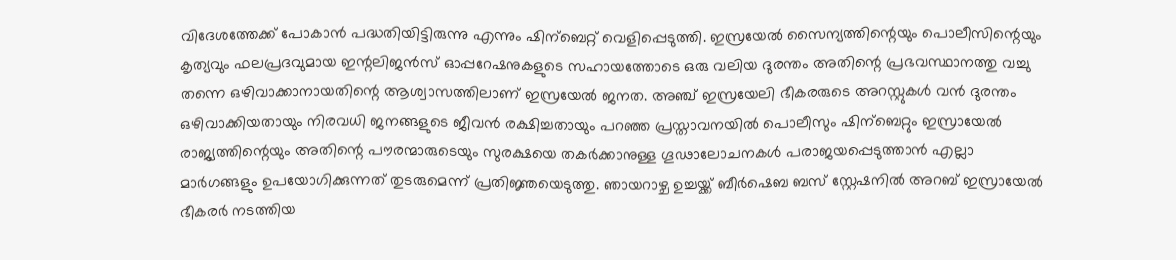വിദേശത്തേക്ക് പോകാൻ പദ്ധതിയിട്ടിരുന്നു എന്നും ഷിന്ബെറ്റ് വെളിപ്പെടുത്തി. ഇസ്രയേൽ സൈന്യത്തിന്റെയും പൊലീസിന്റെയും കൃത്യവും ഫലപ്രദവുമായ ഇന്റലിജൻസ് ഓപ്പറേഷനുകളുടെ സഹായത്തോടെ ഒരു വലിയ ദുരന്തം അതിന്റെ പ്രഭവസ്ഥാനത്തു വച്ചു തന്നെ ഒഴിവാക്കാനായതിന്റെ ആശ്വാസത്തിലാണ് ഇസ്രയേൽ ജനത. അഞ്ച് ഇസ്രയേലി ഭീകരരുടെ അറസ്റ്റുകൾ വൻ ദുരന്തം ഒഴിവാക്കിയതായും നിരവധി ജനങ്ങളുടെ ജീവൻ രക്ഷിച്ചതായും പറഞ്ഞ പ്രസ്താവനയിൽ പൊലീസും ഷിന്ബെറ്റും ഇസ്രായേൽ രാജ്യത്തിന്റെയും അതിന്റെ പൗരന്മാരുടെയും സുരക്ഷയെ തകർക്കാനുള്ള ഗൂഢാലോചനകൾ പരാജയപ്പെടുത്താൻ എല്ലാ മാർഗങ്ങളും ഉപയോഗിക്കുന്നത് തുടരുമെന്ന് പ്രതിജ്ഞയെടുത്തു. ഞായറാഴ്ച ഉച്ചയ്ക്ക് ബീർഷെബ ബസ് സ്റ്റേഷനിൽ അറബ് ഇസ്രായേൽ ഭീകരർ നടത്തിയ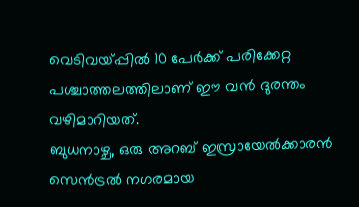വെടിവയ്പ്പിൽ 10 പേർക്ക് പരിക്കേറ്റ പശ്ചാത്തലത്തിലാണ് ഈ വൻ ദുരന്തം വഴിമാറിയത്.
ബുധനാഴ്ച, ഒരു അറബ് ഇസ്രായേൽക്കാരൻ സെൻട്രൽ നഗരമായ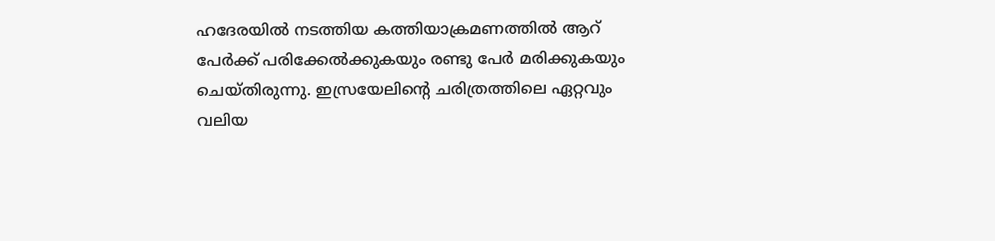ഹദേരയിൽ നടത്തിയ കത്തിയാക്രമണത്തിൽ ആറ് പേർക്ക് പരിക്കേൽക്കുകയും രണ്ടു പേർ മരിക്കുകയും ചെയ്തിരുന്നു. ഇസ്രയേലിന്റെ ചരിത്രത്തിലെ ഏറ്റവും വലിയ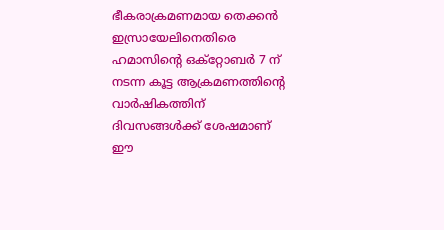ഭീകരാക്രമണമായ തെക്കൻ ഇസ്രായേലിനെതിരെ ഹമാസിന്റെ ഒക്റ്റോബർ 7 ന് നടന്ന കൂട്ട ആക്രമണത്തിന്റെ വാർഷികത്തിന് ദിവസങ്ങൾക്ക് ശേഷമാണ് ഈ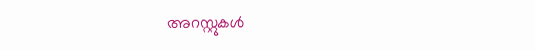അറസ്റ്റുകൾ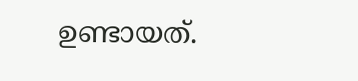ഉണ്ടായത്.